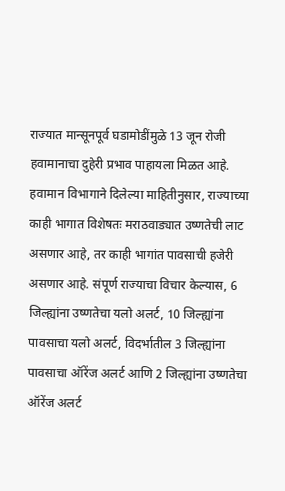राज्यात मान्सूनपूर्व घडामोडींमुळे 13 जून रोजी हवामानाचा दुहेरी प्रभाव पाहायला मिळत आहे. हवामान विभागाने दिलेल्या माहितीनुसार, राज्याच्या काही भागात विशेषतः मराठवाड्यात उष्णतेची लाट असणार आहे, तर काही भागांत पावसाची हजेरी असणार आहे. संपूर्ण राज्याचा विचार केल्यास, 6 जिल्ह्यांना उष्णतेचा यलो अलर्ट, 10 जिल्ह्यांना पावसाचा यलो अलर्ट, विदर्भातील 3 जिल्ह्यांना पावसाचा ऑरेंज अलर्ट आणि 2 जिल्ह्यांना उष्णतेचा ऑरेंज अलर्ट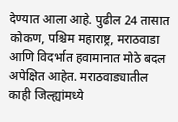देण्यात आला आहे. पुढील 24 तासात कोकण, पश्चिम महाराष्ट्र, मराठवाडा आणि विदर्भात हवामानात मोठे बदल अपेक्षित आहेत. मराठवाड्यातील काही जिल्ह्यांमध्ये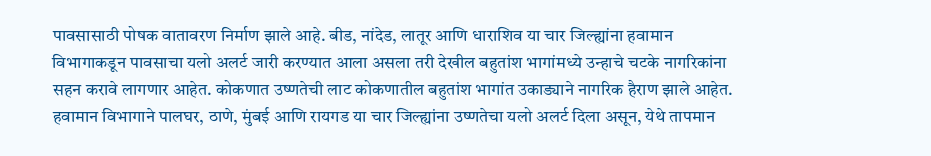पावसासाठी पोषक वातावरण निर्माण झाले आहे. बीड, नांदेड, लातूर आणि धाराशिव या चार जिल्ह्यांना हवामान विभागाकडून पावसाचा यलो अलर्ट जारी करण्यात आला असला तरी देखील बहुतांश भागांमध्ये उन्हाचे चटके नागरिकांना सहन करावे लागणार आहेत. कोकणात उष्णतेची लाट कोकणातील बहुतांश भागांत उकाड्याने नागरिक हैराण झाले आहेत. हवामान विभागाने पालघर, ठाणे, मुंबई आणि रायगड या चार जिल्ह्यांना उष्णतेचा यलो अलर्ट दिला असून, येथे तापमान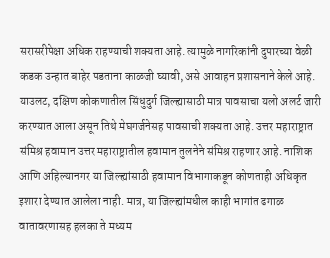सरासरीपेक्षा अधिक राहण्याची शक्यता आहे. त्यामुळे नागरिकांनी दुपारच्या वेळी कडक उन्हात बाहेर पडताना काळजी घ्यावी, असे आवाहन प्रशासनाने केले आहे. याउलट, दक्षिण कोकणातील सिंधुदुर्ग जिल्ह्यासाठी मात्र पावसाचा यलो अलर्ट जारी करण्यात आला असून तिथे मेघगर्जनेसह पावसाची शक्यता आहे. उत्तर महाराष्ट्रात संमिश्र हवामान उत्तर महाराष्ट्रातील हवामान तुलनेने संमिश्र राहणार आहे. नाशिक आणि अहिल्यानगर या जिल्ह्यांसाठी हवामान विभागाकडून कोणताही अधिकृत इशारा देण्यात आलेला नाही. मात्र, या जिल्ह्यांमधील काही भागांत ढगाळ वातावरणासह हलका ते मध्यम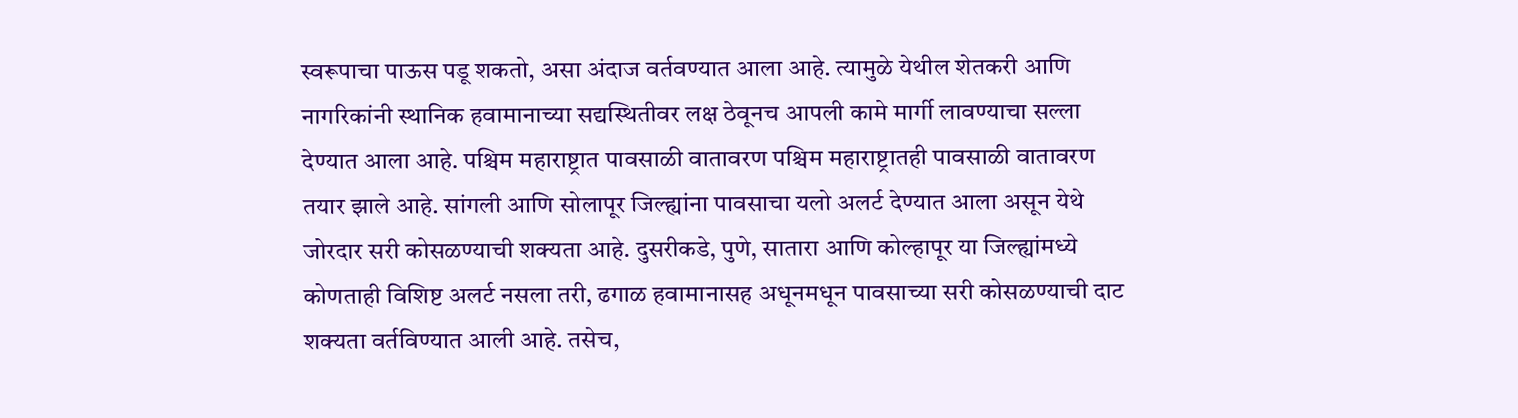स्वरूपाचा पाऊस पडू शकतो, असा अंदाज वर्तवण्यात आला आहे. त्यामुळे येथील शेतकरी आणि नागरिकांनी स्थानिक हवामानाच्या सद्यस्थितीवर लक्ष ठेवूनच आपली कामे मार्गी लावण्याचा सल्ला देण्यात आला आहे. पश्चिम महाराष्ट्रात पावसाळी वातावरण पश्चिम महाराष्ट्रातही पावसाळी वातावरण तयार झाले आहे. सांगली आणि सोलापूर जिल्ह्यांना पावसाचा यलो अलर्ट देण्यात आला असून येथे जोरदार सरी कोसळण्याची शक्यता आहे. दुसरीकडे, पुणे, सातारा आणि कोल्हापूर या जिल्ह्यांमध्ये कोणताही विशिष्ट अलर्ट नसला तरी, ढगाळ हवामानासह अधूनमधून पावसाच्या सरी कोसळण्याची दाट शक्यता वर्तविण्यात आली आहे. तसेच,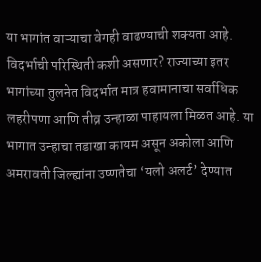या भागांत वाऱ्याचा वेगही वाढण्याची शक्यता आहे. विदर्भाची परिस्थिती कशी असणार? राज्याच्या इतर भागांच्या तुलनेत विदर्भात मात्र हवामानाचा सर्वाधिक लहरीपणा आणि तीव्र उन्हाळा पाहायला मिळत आहे. या भागात उन्हाचा तडाखा कायम असून अकोला आणि अमरावती जिल्ह्यांना उष्णतेचा ‘यलो अलर्ट’ देण्यात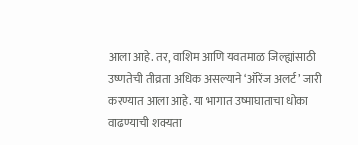आला आहे. तर, वाशिम आणि यवतमाळ जिल्ह्यांसाठी उष्णतेची तीव्रता अधिक असल्याने ‘ऑरेंज अलर्ट’ जारी करण्यात आला आहे. या भागात उष्माघाताचा धोका वाढण्याची शक्यता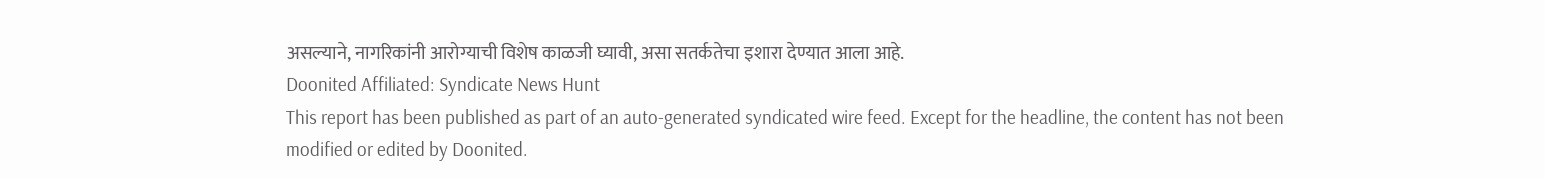असल्याने, नागरिकांनी आरोग्याची विशेष काळजी घ्यावी, असा सतर्कतेचा इशारा देण्यात आला आहे.
Doonited Affiliated: Syndicate News Hunt
This report has been published as part of an auto-generated syndicated wire feed. Except for the headline, the content has not been modified or edited by Doonited.